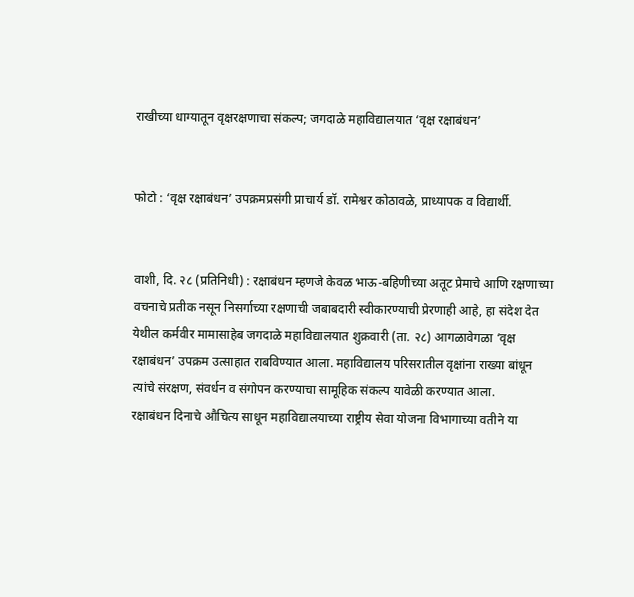राखीच्या धाग्यातून वृक्षरक्षणाचा संकल्प; जगदाळे महाविद्यालयात ‘वृक्ष रक्षाबंधन’


फोटो : ‘वृक्ष रक्षाबंधन’ उपक्रमप्रसंगी प्राचार्य डॉ. रामेश्वर कोठावळे, प्राध्यापक व विद्यार्थी.


वाशी, दि. २८ (प्रतिनिधी) : रक्षाबंधन म्हणजे केवळ भाऊ-बहिणीच्या अतूट प्रेमाचे आणि रक्षणाच्या वचनाचे प्रतीक नसून निसर्गाच्या रक्षणाची जबाबदारी स्वीकारण्याची प्रेरणाही आहे, हा संदेश देत येथील कर्मवीर मामासाहेब जगदाळे महाविद्यालयात शुक्रवारी (ता. २८) आगळावेगळा ‘वृक्ष रक्षाबंधन’ उपक्रम उत्साहात राबविण्यात आला. महाविद्यालय परिसरातील वृक्षांना राख्या बांधून त्यांचे संरक्षण, संवर्धन व संगोपन करण्याचा सामूहिक संकल्प यावेळी करण्यात आला.
रक्षाबंधन दिनाचे औचित्य साधून महाविद्यालयाच्या राष्ट्रीय सेवा योजना विभागाच्या वतीने या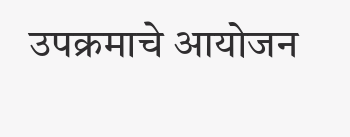उपक्रमाचे आयोजन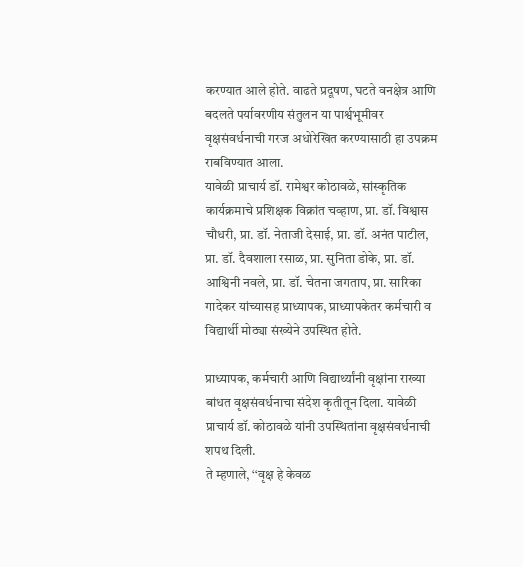करण्यात आले होते. वाढते प्रदूषण, घटते वनक्षेत्र आणि बदलते पर्यावरणीय संतुलन या पार्श्वभूमीवर वृक्षसंवर्धनाची गरज अधोरेखित करण्यासाठी हा उपक्रम राबविण्यात आला.
यावेळी प्राचार्य डॉ. रामेश्वर कोठावळे, सांस्कृतिक कार्यक्रमाचे प्रशिक्षक विक्रांत चव्हाण, प्रा. डॉ. विश्वास चौधरी, प्रा. डॉ. नेताजी देसाई, प्रा. डॉ. अनंत पाटील, प्रा. डॉ. दैवशाला रसाळ, प्रा. सुनिता डोके, प्रा. डॉ. आश्विनी नवले, प्रा. डॉ. चेतना जगताप, प्रा. सारिका गादेकर यांच्यासह प्राध्यापक, प्राध्यापकेतर कर्मचारी व विद्यार्थी मोठ्या संख्येने उपस्थित होते.

प्राध्यापक, कर्मचारी आणि विद्यार्थ्यांनी वृक्षांना राख्या बांधत वृक्षसंवर्धनाचा संदेश कृतीतून दिला. यावेळी प्राचार्य डॉ. कोठावळे यांनी उपस्थितांना वृक्षसंवर्धनाची शपथ दिली.
ते म्हणाले, ‘‘वृक्ष हे केवळ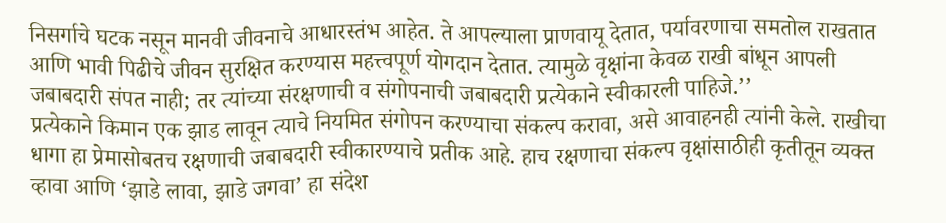निसर्गाचे घटक नसून मानवी जीवनाचे आधारस्तंभ आहेत. ते आपल्याला प्राणवायू देतात, पर्यावरणाचा समतोल राखतात आणि भावी पिढीचे जीवन सुरक्षित करण्यास महत्त्वपूर्ण योगदान देतात. त्यामुळे वृक्षांना केवळ राखी बांधून आपली जबाबदारी संपत नाही; तर त्यांच्या संरक्षणाची व संगोपनाची जबाबदारी प्रत्येकाने स्वीकारली पाहिजे.’’
प्रत्येकाने किमान एक झाड लावून त्याचे नियमित संगोपन करण्याचा संकल्प करावा, असे आवाहनही त्यांनी केले. राखीचा धागा हा प्रेमासोबतच रक्षणाची जबाबदारी स्वीकारण्याचे प्रतीक आहे. हाच रक्षणाचा संकल्प वृक्षांसाठीही कृतीतून व्यक्त व्हावा आणि ‘झाडे लावा, झाडे जगवा’ हा संदेश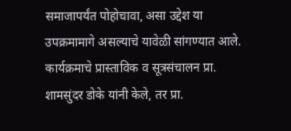समाजापर्यंत पोहोचावा, असा उद्देश या उपक्रमामागे असल्याचे यावेळी सांगण्यात आले.
कार्यक्रमाचे प्रास्ताविक व सूत्रसंचालन प्रा. शामसुंदर डोके यांनी केले, तर प्रा.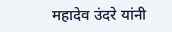महादेव उंदरे यांनी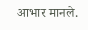आभार मानले.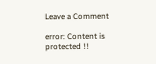Leave a Comment

error: Content is protected !!